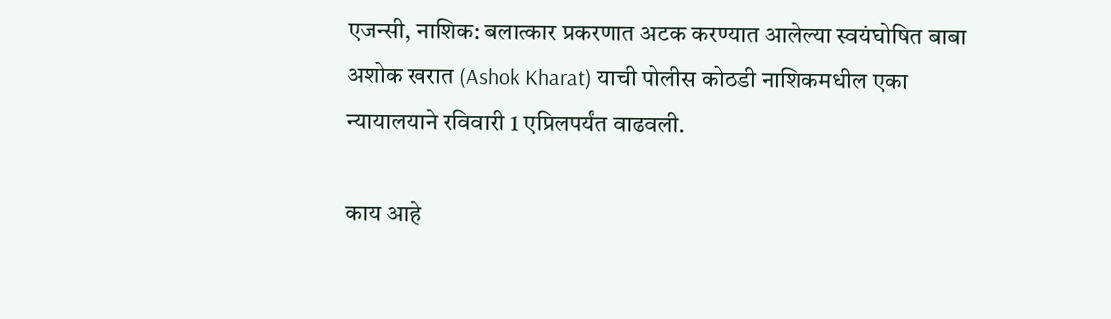एजन्सी, नाशिक: बलात्कार प्रकरणात अटक करण्यात आलेल्या स्वयंघोषित बाबा अशोक खरात (Ashok Kharat) याची पोलीस कोठडी नाशिकमधील एका न्यायालयाने रविवारी 1 एप्रिलपर्यंत वाढवली.

काय आहे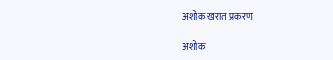अशोक खरात प्रकरण

अशोक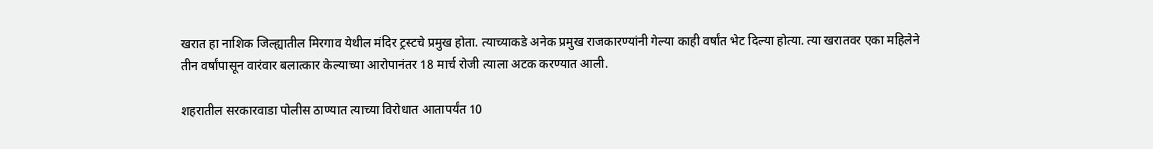खरात हा नाशिक जिल्ह्यातील मिरगाव येथील मंदिर ट्रस्टचे प्रमुख होता. त्याच्याकडे अनेक प्रमुख राजकारण्यांनी गेल्या काही वर्षांत भेट दिल्या होत्या. त्या खरातवर एका महिलेने तीन वर्षांपासून वारंवार बलात्कार केल्याच्या आरोपानंतर 18 मार्च रोजी त्याला अटक करण्यात आली.

शहरातील सरकारवाडा पोलीस ठाण्यात त्याच्या विरोधात आतापर्यंत 10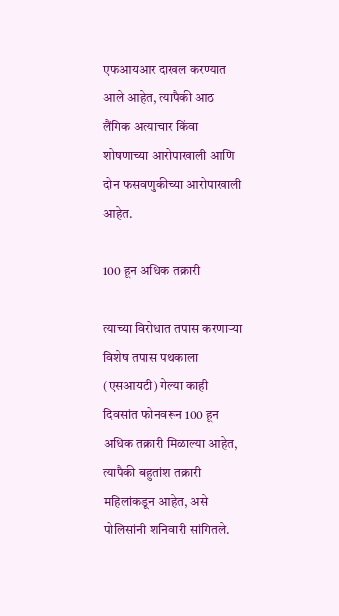एफआयआर दाखल करण्यात आले आहेत, त्यापैकी आठ लैंगिक अत्याचार किंवा शोषणाच्या आरोपाखाली आणि दोन फसवणुकीच्या आरोपाखाली आहेत.

100 हून अधिक तक्रारी

त्याच्या विरोधात तपास करणाऱ्या विशेष तपास पथकाला (एसआयटी) गेल्या काही दिवसांत फोनवरून 100 हून अधिक तक्रारी मिळाल्या आहेत, त्यापैकी बहुतांश तक्रारी महिलांकडून आहेत, असे पोलिसांनी शनिवारी सांगितले.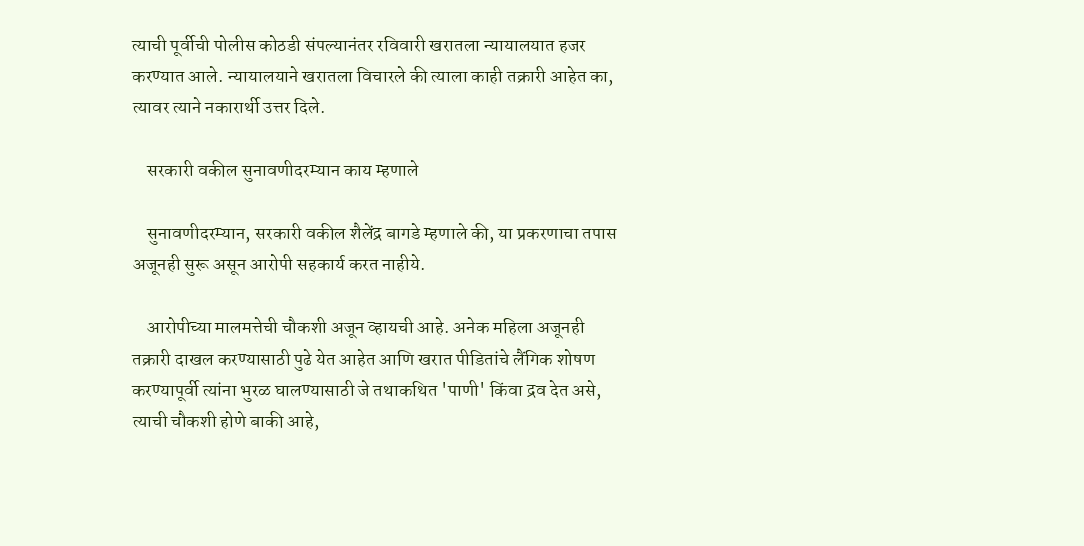त्याची पूर्वीची पोलीस कोठडी संपल्यानंतर रविवारी खरातला न्यायालयात हजर करण्यात आले. न्यायालयाने खरातला विचारले की त्याला काही तक्रारी आहेत का, त्यावर त्याने नकारार्थी उत्तर दिले.

    सरकारी वकील सुनावणीदरम्यान काय म्हणाले

    सुनावणीदरम्यान, सरकारी वकील शैलेंद्र बागडे म्हणाले की, या प्रकरणाचा तपास अजूनही सुरू असून आरोपी सहकार्य करत नाहीये.

    आरोपीच्या मालमत्तेची चौकशी अजून व्हायची आहे. अनेक महिला अजूनही तक्रारी दाखल करण्यासाठी पुढे येत आहेत आणि खरात पीडितांचे लैंगिक शोषण करण्यापूर्वी त्यांना भुरळ घालण्यासाठी जे तथाकथित 'पाणी' किंवा द्रव देत असे, त्याची चौकशी होणे बाकी आहे,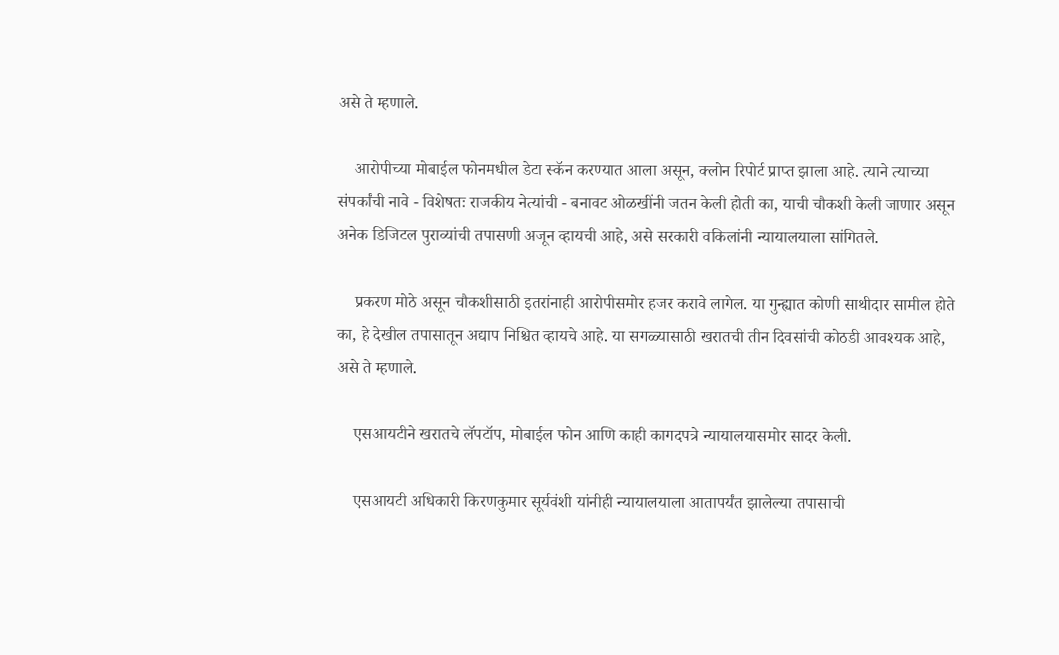असे ते म्हणाले.

    आरोपीच्या मोबाईल फोनमधील डेटा स्कॅन करण्यात आला असून, क्लोन रिपोर्ट प्राप्त झाला आहे. त्याने त्याच्या संपर्कांची नावे - विशेषतः राजकीय नेत्यांची - बनावट ओळखींनी जतन केली होती का, याची चौकशी केली जाणार असून अनेक डिजिटल पुराव्यांची तपासणी अजून व्हायची आहे, असे सरकारी वकिलांनी न्यायालयाला सांगितले.

    प्रकरण मोठे असून चौकशीसाठी इतरांनाही आरोपीसमोर हजर करावे लागेल. या गुन्ह्यात कोणी साथीदार सामील होते का, हे देखील तपासातून अद्याप निश्चित व्हायचे आहे. या सगळ्यासाठी खरातची तीन दिवसांची कोठडी आवश्यक आहे, असे ते म्हणाले.

    एसआयटीने खरातचे लॅपटॉप, मोबाईल फोन आणि काही कागदपत्रे न्यायालयासमोर सादर केली.

    एसआयटी अधिकारी किरणकुमार सूर्यवंशी यांनीही न्यायालयाला आतापर्यंत झालेल्या तपासाची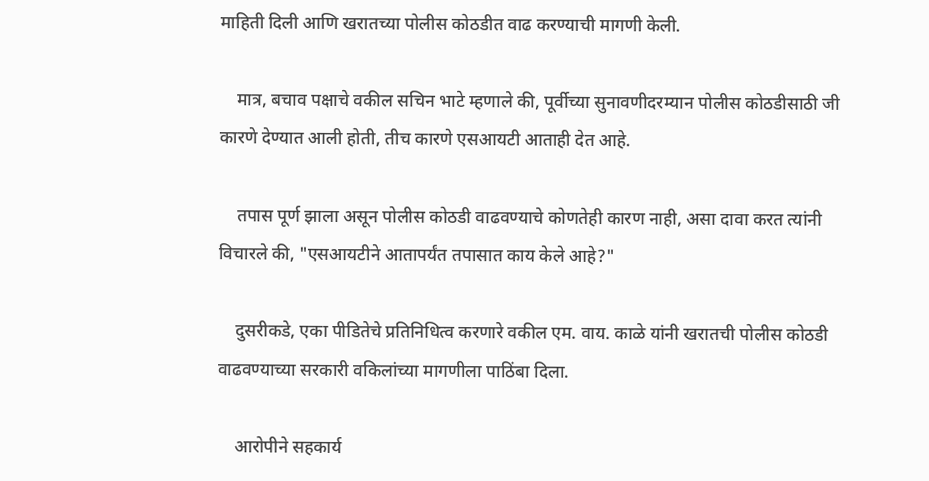माहिती दिली आणि खरातच्या पोलीस कोठडीत वाढ करण्याची मागणी केली.

    मात्र, बचाव पक्षाचे वकील सचिन भाटे म्हणाले की, पूर्वीच्या सुनावणीदरम्यान पोलीस कोठडीसाठी जी कारणे देण्यात आली होती, तीच कारणे एसआयटी आताही देत आहे.

    तपास पूर्ण झाला असून पोलीस कोठडी वाढवण्याचे कोणतेही कारण नाही, असा दावा करत त्यांनी विचारले की, "एसआयटीने आतापर्यंत तपासात काय केले आहे?"

    दुसरीकडे, एका पीडितेचे प्रतिनिधित्व करणारे वकील एम. वाय. काळे यांनी खरातची पोलीस कोठडी वाढवण्याच्या सरकारी वकिलांच्या मागणीला पाठिंबा दिला.

    आरोपीने सहकार्य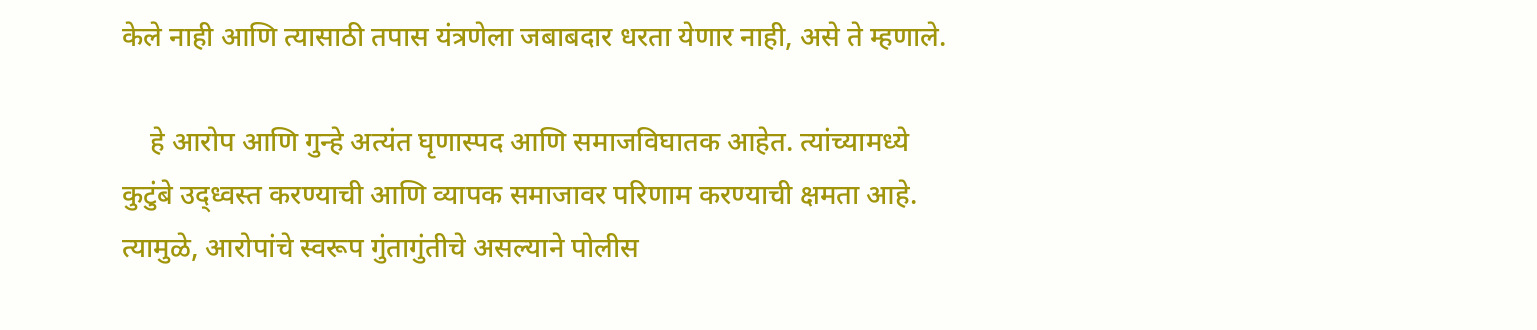केले नाही आणि त्यासाठी तपास यंत्रणेला जबाबदार धरता येणार नाही, असे ते म्हणाले.

    हे आरोप आणि गुन्हे अत्यंत घृणास्पद आणि समाजविघातक आहेत. त्यांच्यामध्ये कुटुंबे उद्ध्वस्त करण्याची आणि व्यापक समाजावर परिणाम करण्याची क्षमता आहे. त्यामुळे, आरोपांचे स्वरूप गुंतागुंतीचे असल्याने पोलीस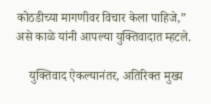कोठडीच्या मागणीवर विचार केला पाहिजे,” असे काळे यांनी आपल्या युक्तिवादात म्हटले.

    युक्तिवाद ऐकल्यानंतर, अतिरिक्त मुख्य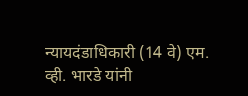न्यायदंडाधिकारी (14 वे) एम. व्ही. भारडे यांनी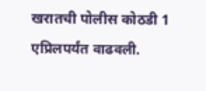खरातची पोलीस कोठडी 1 एप्रिलपर्यंत वाढवली.